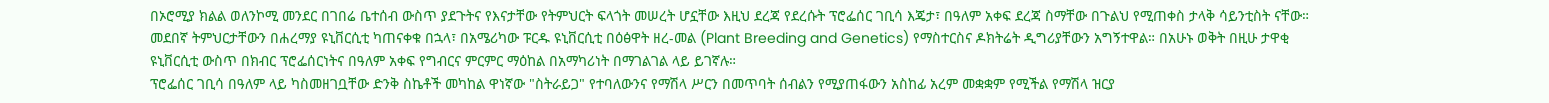በኦሮሚያ ክልል ወለንኮሚ መንደር በገበሬ ቤተሰብ ውስጥ ያደጉትና የእናታቸው የትምህርት ፍላጎት መሠረት ሆኗቸው እዚህ ደረጃ የደረሱት ፕሮፌሰር ገቢሳ እጄታ፣ በዓለም አቀፍ ደረጃ ስማቸው በጉልህ የሚጠቀስ ታላቅ ሳይንቲስት ናቸው። መደበኛ ትምህርታቸውን በሐረማያ ዩኒቨርሲቲ ካጠናቀቁ በኋላ፣ በአሜሪካው ፑርዱ ዩኒቨርሲቲ በዕፅዋት ዘረ-መል (Plant Breeding and Genetics) የማስተርስና ዶክትሬት ዲግሪያቸውን አግኝተዋል። በአሁኑ ወቅት በዚሁ ታዋቂ ዩኒቨርሲቲ ውስጥ በክብር ፕሮፌሰርነትና በዓለም አቀፍ የግብርና ምርምር ማዕከል በአማካሪነት በማገልገል ላይ ይገኛሉ።
ፕሮፌሰር ገቢሳ በዓለም ላይ ካስመዘገቧቸው ድንቅ ስኬቶች መካከል ዋነኛው "ስትራይጋ" የተባለውንና የማሽላ ሥርን በመጥባት ሰብልን የሚያጠፋውን አስከፊ አረም መቋቋም የሚችል የማሽላ ዝርያ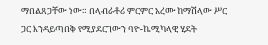ማበልጸጋቸው ነው። በላብራቶሪ ምርምር አረሙ ከማሽላው ሥር ጋር እንዳይጣበቅ የሚያደርገውን ባዮ-ኬሚካላዊ ሂደት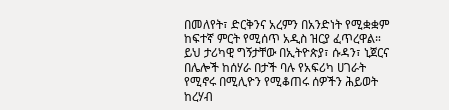በመለየት፣ ድርቅንና አረምን በአንድነት የሚቋቋም ከፍተኛ ምርት የሚሰጥ አዲስ ዝርያ ፈጥረዋል። ይህ ታሪካዊ ግኝታቸው በኢትዮጵያ፣ ሱዳን፣ ኒጀርና በሌሎች ከሰሃራ በታች ባሉ የአፍሪካ ሀገራት የሚኖሩ በሚሊዮን የሚቆጠሩ ሰዎችን ሕይወት ከረሃብ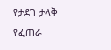የታደገ ታላቅ የፈጠራ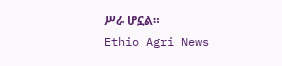ሥራ ሆኗል።
Ethio Agri News